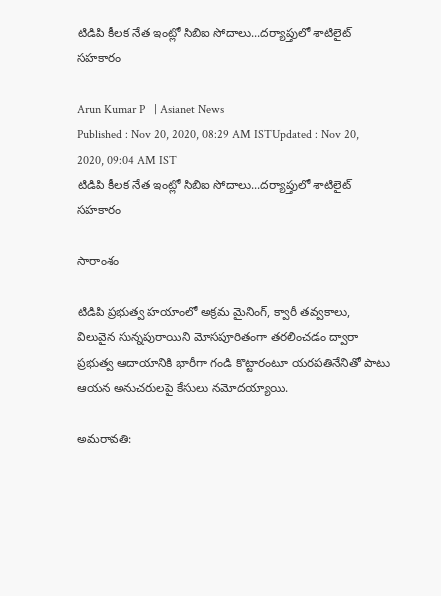టిడిపి కీలక నేత ఇంట్లో సిబిఐ సోదాలు...దర్యాప్తులో శాటిలైట్ సహకారం

Arun Kumar P   | Asianet News
Published : Nov 20, 2020, 08:29 AM ISTUpdated : Nov 20, 2020, 09:04 AM IST
టిడిపి కీలక నేత ఇంట్లో సిబిఐ సోదాలు...దర్యాప్తులో శాటిలైట్ సహకారం

సారాంశం

టిడిపి ప్రభుత్వ హయాంలో అక్రమ మైనింగ్, క్వారీ తవ్వకాలు, విలువైన సున్నపురాయిని మోసపూరితంగా తరలించడం ద్వారా ప్రభుత్వ ఆదాయానికి భారీగా గండి కొట్టారంటూ యరపతినేనితో పాటు ఆయన అనుచరులపై కేసులు నమోదయ్యాయి.

అమరావతి: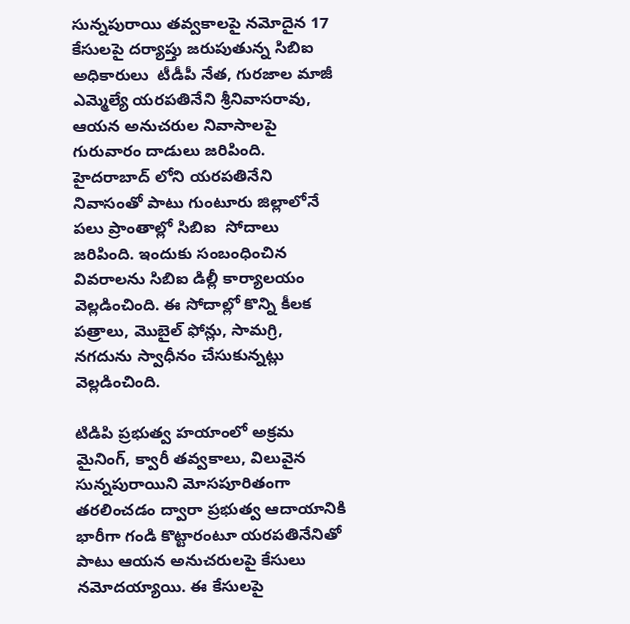సున్నపురాయి తవ్వకాలపై నమోదైన 17 కేసులపై దర్యాప్తు జరుపుతున్న సిబిఐ అధికారులు  టీడీపీ నేత, గురజాల మాజీ ఎమ్మెల్యే యరపతినేని శ్రీనివాసరావు, ఆయన అనుచరుల నివాసాలపై గురువారం దాడులు జరిపింది. హైదరాబాద్ లోని యరపతినేని నివాసంతో పాటు గుంటూరు జిల్లాలోనే పలు ప్రాంతాల్లో సిబిఐ  సోదాలు జరిపింది. ఇందుకు సంబంధించిన వివరాలను సిబిఐ డిల్లీ కార్యాలయం వెల్లడించింది. ఈ సోదాల్లో కొన్ని కీలక పత్రాలు, మొబైల్‌ ఫోన్లు, సామగ్రి, నగదును స్వాధీనం చేసుకున్నట్లు వెల్లడించింది.

టిడిపి ప్రభుత్వ హయాంలో అక్రమ మైనింగ్, క్వారీ తవ్వకాలు, విలువైన సున్నపురాయిని మోసపూరితంగా తరలించడం ద్వారా ప్రభుత్వ ఆదాయానికి భారీగా గండి కొట్టారంటూ యరపతినేనితో పాటు ఆయన అనుచరులపై కేసులు నమోదయ్యాయి. ఈ కేసులపై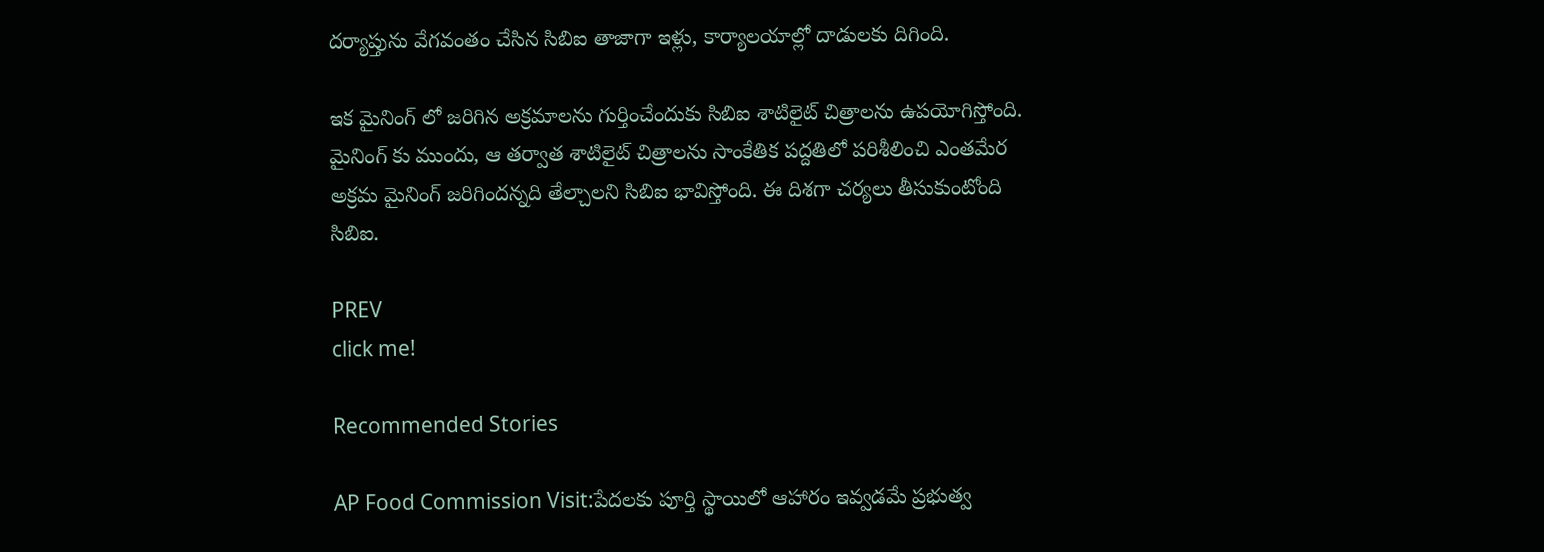దర్యాప్తును వేగవంతం చేసిన సిబిఐ తాజాగా ఇళ్లు, కార్యాలయాల్లో దాడులకు దిగింది.

ఇక మైనింగ్ లో జరిగిన అక్రమాలను గుర్తించేందుకు సిబిఐ శాటిలైట్ చిత్రాలను ఉపయోగిస్తోంది. మైనింగ్ కు ముందు, ఆ తర్వాత శాటిలైట్ చిత్రాలను సాంకేతిక పద్దతిలో పరిశీలించి ఎంతమేర అక్రమ మైనింగ్ జరిగిందన్నది తేల్చాలని సిబిఐ భావిస్తోంది. ఈ దిశగా చర్యలు తీసుకుంటోంది సిబిఐ.

PREV
click me!

Recommended Stories

AP Food Commission Visit:పేదలకు పూర్తి స్థాయిలో ఆహారం ఇవ్వడమే ప్రభుత్వ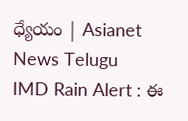ధ్యేయం | Asianet News Telugu
IMD Rain Alert : ఈ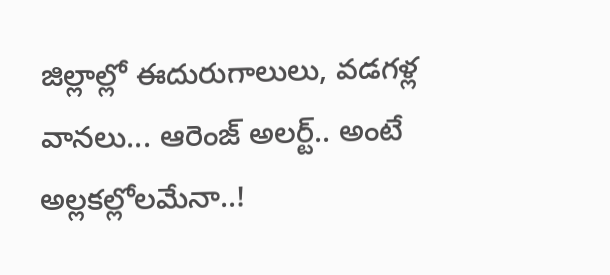జిల్లాల్లో ఈదురుగాలులు, వడగళ్ల వానలు... ఆరెంజ్ అలర్ట్.. అంటే అల్లకల్లోలమేనా..!